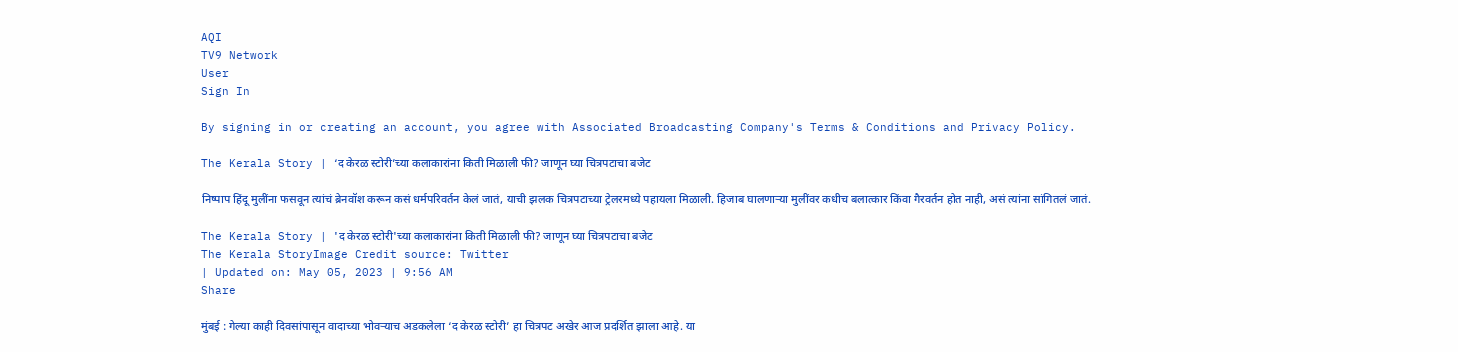AQI
TV9 Network
User
Sign In

By signing in or creating an account, you agree with Associated Broadcasting Company's Terms & Conditions and Privacy Policy.

The Kerala Story | ‘द केरळ स्टोरी’च्या कलाकारांना किती मिळाली फी? जाणून घ्या चित्रपटाचा बजेट

निष्पाप हिंदू मुलींना फसवून त्यांचं ब्रेनवॉश करून कसं धर्मपरिवर्तन केलं जातं, याची झलक चित्रपटाच्या ट्रेलरमध्ये पहायला मिळाली. हिजाब घालणाऱ्या मुलींवर कधीच बलात्कार किंवा गैरवर्तन होत नाही, असं त्यांना सांगितलं जातं.

The Kerala Story | 'द केरळ स्टोरी'च्या कलाकारांना किती मिळाली फी? जाणून घ्या चित्रपटाचा बजेट
The Kerala StoryImage Credit source: Twitter
| Updated on: May 05, 2023 | 9:56 AM
Share

मुंबई : गेल्या काही दिवसांपासून वादाच्या भोवऱ्याच अडकलेला ‘द केरळ स्टोरी’ हा चित्रपट अखेर आज प्रदर्शित झाला आहे. या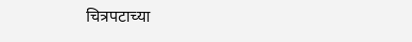चित्रपटाच्या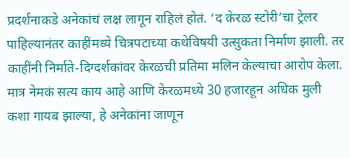प्रदर्शनाकडे अनेकांचं लक्ष लागून राहिलं होतं. ‘द केरळ स्टोरी’चा ट्रेलर पाहिल्यानंतर काहींमध्ये चित्रपटाच्या कथेविषयी उत्सुकता निर्माण झाली. तर काहींनी निर्माते-दिग्दर्शकांवर केरळची प्रतिमा मलिन केल्याचा आरोप केला. मात्र नेमकं सत्य काय आहे आणि केरळमध्ये 30 हजारहून अधिक मुली कशा गायब झाल्या, हे अनेकांना जाणून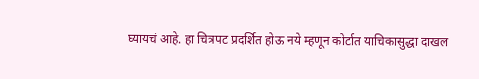घ्यायचं आहे. हा चित्रपट प्रदर्शित होऊ नये म्हणून कोर्टात याचिकासुद्धा दाखल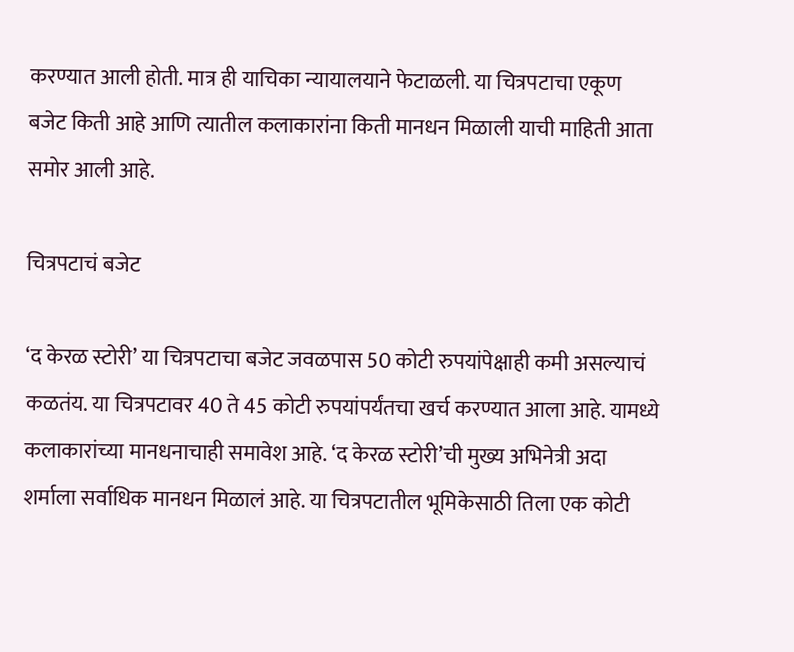करण्यात आली होती. मात्र ही याचिका न्यायालयाने फेटाळली. या चित्रपटाचा एकूण बजेट किती आहे आणि त्यातील कलाकारांना किती मानधन मिळाली याची माहिती आता समोर आली आहे.

चित्रपटाचं बजेट

‘द केरळ स्टोरी’ या चित्रपटाचा बजेट जवळपास 50 कोटी रुपयांपेक्षाही कमी असल्याचं कळतंय. या चित्रपटावर 40 ते 45 कोटी रुपयांपर्यंतचा खर्च करण्यात आला आहे. यामध्ये कलाकारांच्या मानधनाचाही समावेश आहे. ‘द केरळ स्टोरी’ची मुख्य अभिनेत्री अदा शर्माला सर्वाधिक मानधन मिळालं आहे. या चित्रपटातील भूमिकेसाठी तिला एक कोटी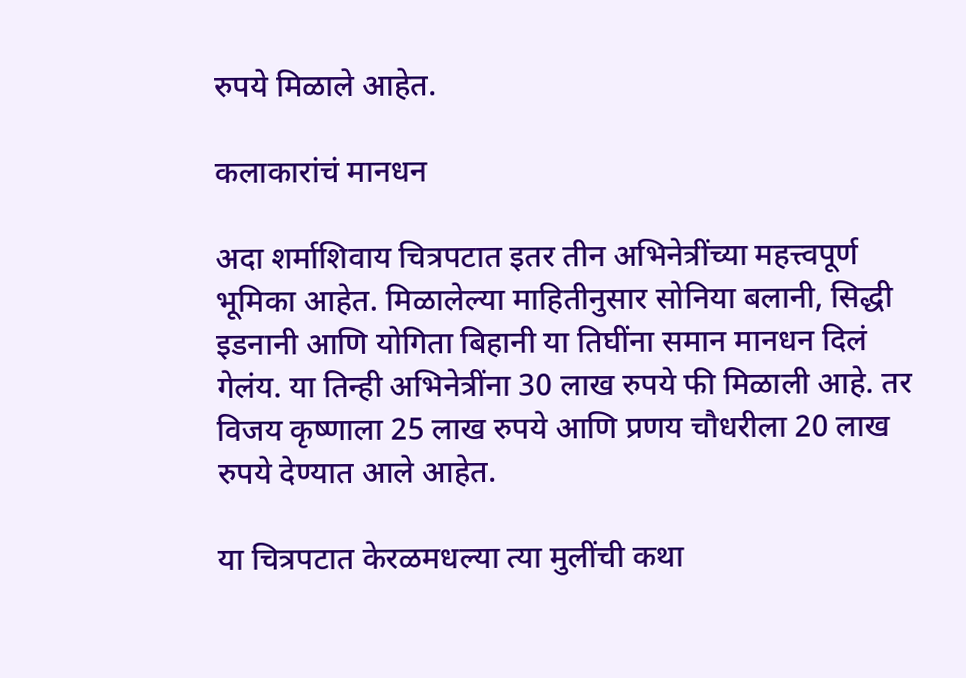रुपये मिळाले आहेत.

कलाकारांचं मानधन

अदा शर्माशिवाय चित्रपटात इतर तीन अभिनेत्रींच्या महत्त्वपूर्ण भूमिका आहेत. मिळालेल्या माहितीनुसार सोनिया बलानी, सिद्धी इडनानी आणि योगिता बिहानी या तिघींना समान मानधन दिलं गेलंय. या तिन्ही अभिनेत्रींना 30 लाख रुपये फी मिळाली आहे. तर विजय कृष्णाला 25 लाख रुपये आणि प्रणय चौधरीला 20 लाख रुपये देण्यात आले आहेत.

या चित्रपटात केरळमधल्या त्या मुलींची कथा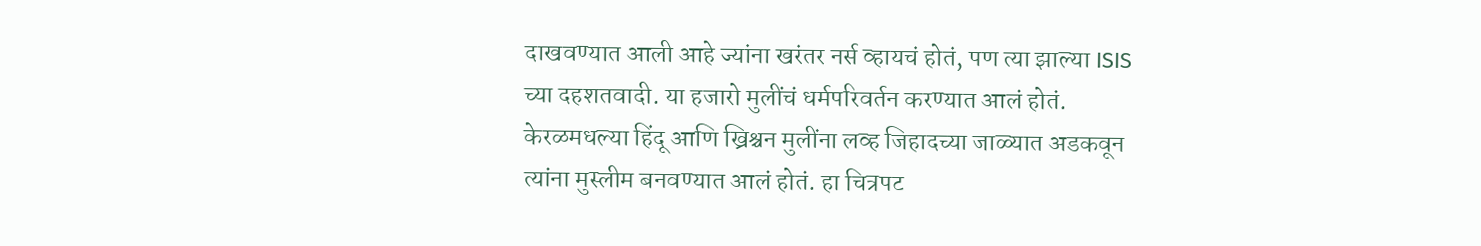दाखवण्यात आली आहे ज्यांना खरंतर नर्स व्हायचं होतं, पण त्या झाल्या ISIS च्या दहशतवादी. या हजारो मुलींचं धर्मपरिवर्तन करण्यात आलं होतं. केरळमधल्या हिंदू आणि ख्रिश्चन मुलींना लव्ह जिहादच्या जाळ्यात अडकवून त्यांना मुस्लीम बनवण्यात आलं होतं. हा चित्रपट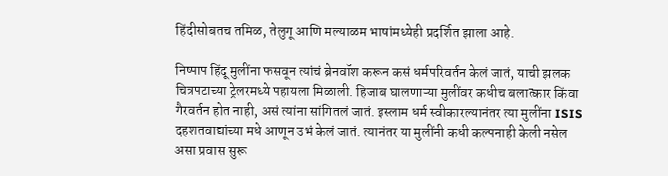हिंदीसोबतच तमिळ, तेलुगू आणि मल्याळम भाषांमध्येही प्रदर्शित झाला आहे.

निष्पाप हिंदू मुलींना फसवून त्यांचं ब्रेनवॉश करून कसं धर्मपरिवर्तन केलं जातं, याची झलक चित्रपटाच्या ट्रेलरमध्ये पहायला मिळाली. हिजाब घालणाऱ्या मुलींवर कधीच बलात्कार किंवा गैरवर्तन होत नाही, असं त्यांना सांगितलं जातं. इस्लाम धर्म स्वीकारल्यानंतर त्या मुलींना ISIS दहशतवाद्यांच्या मधे आणून उभं केलं जातं. त्यानंतर या मुलींनी कधी कल्पनाही केली नसेल असा प्रवास सुरू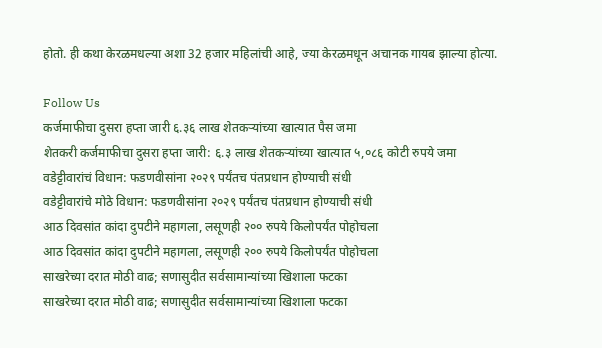होतो. ही कथा केरळमधल्या अशा 32 हजार महिलांची आहे, ज्या केरळमधून अचानक गायब झाल्या होत्या.

Follow Us
कर्जमाफीचा दुसरा हप्ता जारी ६.३६ लाख शेतकऱ्यांच्या खात्यात पैस जमा
शेतकरी कर्जमाफीचा दुसरा हप्ता जारी: ६.३ लाख शेतकऱ्यांच्या खात्यात ५,०८६ कोटी रुपये जमा
वडेट्टीवारांचं विधान: फडणवीसांना २०२९ पर्यंतच पंतप्रधान होण्याची संधी
वडेट्टीवारांचे मोठे विधान: फडणवीसांना २०२९ पर्यंतच पंतप्रधान होण्याची संधी
आठ दिवसांत कांदा दुपटीने महागला, लसूणही २०० रुपये किलोपर्यंत पोहोचला
आठ दिवसांत कांदा दुपटीने महागला, लसूणही २०० रुपये किलोपर्यंत पोहोचला
साखरेच्या दरात मोठी वाढ; सणासुदीत सर्वसामान्यांच्या खिशाला फटका
साखरेच्या दरात मोठी वाढ; सणासुदीत सर्वसामान्यांच्या खिशाला फटका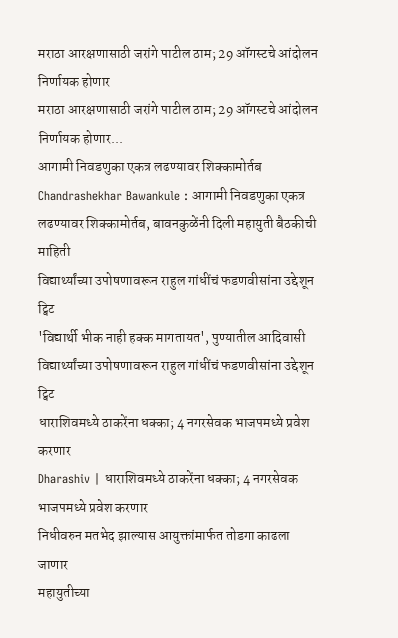मराठा आरक्षणासाठी जरांगे पाटील ठाम; 29 ऑगस्टचे आंदोलन निर्णायक होणार
मराठा आरक्षणासाठी जरांगे पाटील ठाम; 29 ऑगस्टचे आंदोलन निर्णायक होणार...
आगामी निवडणुका एकत्र लढण्यावर शिक्कामोर्तब
Chandrashekhar Bawankule : आगामी निवडणुका एकत्र लढण्यावर शिक्कामोर्तब, बावनकुळेंनी दिली महायुती बैठकीची माहिती
विद्यार्थ्यांच्या उपोषणावरून राहुल गांधींचं फडणवीसांना उद्देशून ट्विट
'विद्यार्थी भीक नाही हक्क मागतायत', पुण्यातील आदिवासी विद्यार्थ्यांच्या उपोषणावरून राहुल गांधींचं फडणवीसांना उद्देशून ट्विट
धाराशिवमध्ये ठाकरेंना धक्का; 4 नगरसेवक भाजपमध्ये प्रवेश करणार
Dharashiv | धाराशिवमध्ये ठाकरेंना धक्का; 4 नगरसेवक भाजपमध्ये प्रवेश करणार
निधीवरुन मतभेद झाल्यास आयुक्तांमार्फत तोडगा काढला जाणार
महायुतीच्या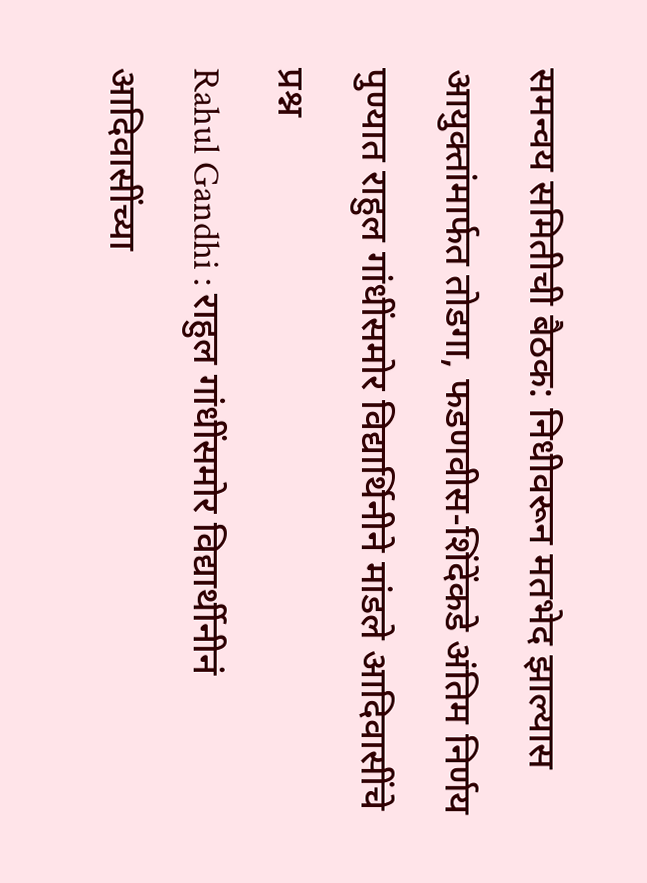समन्वय समितीची बैठक: निधीवरून मतभेद झाल्यास आयुक्तांमार्फत तोडगा, फडणवीस-शिंदेंकडे अंतिम निर्णय
पुण्यात राहुल गांधींसमोर विद्यार्थिनीने मांडले आदिवासींचे प्रश्न
Rahul Gandhi : राहुल गांधींसमोर विद्यार्थीनीनं आदिवासींच्या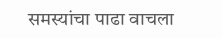समस्यांचा पाढा वाचला